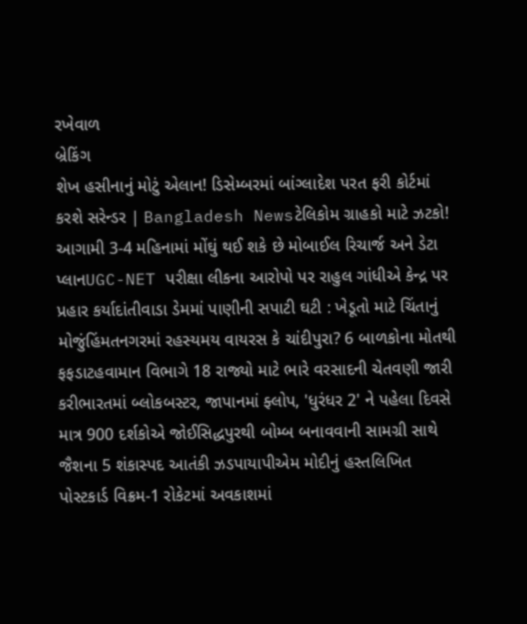રખેવાળ
બ્રેકિંગ
શેખ હસીનાનું મોટું એલાન! ડિસેમ્બરમાં બાંગ્લાદેશ પરત ફરી કોર્ટમાં કરશે સરેન્ડર | Bangladesh Newsટેલિકોમ ગ્રાહકો માટે ઝટકો! આગામી 3-4 મહિનામાં મોંઘું થઈ શકે છે મોબાઈલ રિચાર્જ અને ડેટા પ્લાનUGC-NET પરીક્ષા લીકના આરોપો પર રાહુલ ગાંધીએ કેન્દ્ર પર પ્રહાર કર્યાદાંતીવાડા ડેમમાં પાણીની સપાટી ઘટી : ખેડૂતો માટે ચિંતાનું મોજુંહિંમતનગરમાં રહસ્યમય વાયરસ કે ચાંદીપુરા? 6 બાળકોના મોતથી ફફડાટહવામાન વિભાગે 18 રાજ્યો માટે ભારે વરસાદની ચેતવણી જારી કરીભારતમાં બ્લોકબસ્ટર, જાપાનમાં ફ્લોપ, 'ધુરંધર 2' ને પહેલા દિવસે માત્ર 900 દર્શકોએ જોઈસિદ્ધપુરથી બોમ્બ બનાવવાની સામગ્રી સાથે જૈશના 5 શંકાસ્પદ આતંકી ઝડપાયાપીએમ મોદીનું હસ્તલિખિત પોસ્ટકાર્ડ વિક્રમ-1 રોકેટમાં અવકાશમાં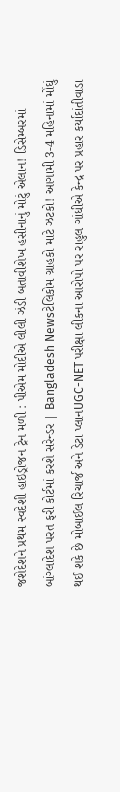જશેદેશને પ્રથમ સ્વદેશી હાઇડ્રોજન ટ્રેન મળી : પીએમ મોદીએ લીલી ઝંડી બતાવીશેખ હસીનાનું મોટું એલાન! ડિસેમ્બરમાં બાંગ્લાદેશ પરત ફરી કોર્ટમાં કરશે સરેન્ડર | Bangladesh Newsટેલિકોમ ગ્રાહકો માટે ઝટકો! આગામી 3-4 મહિનામાં મોંઘું થઈ શકે છે મોબાઈલ રિચાર્જ અને ડેટા પ્લાનUGC-NET પરીક્ષા લીકના આરોપો પર રાહુલ ગાંધીએ કેન્દ્ર પર પ્રહાર કર્યાદાંતીવાડા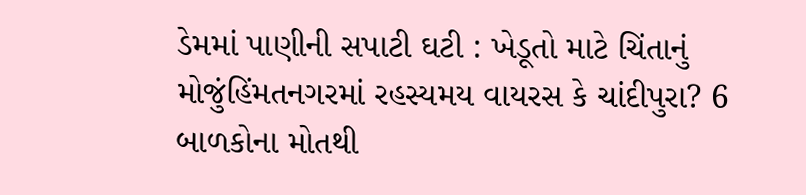ડેમમાં પાણીની સપાટી ઘટી : ખેડૂતો માટે ચિંતાનું મોજુંહિંમતનગરમાં રહસ્યમય વાયરસ કે ચાંદીપુરા? 6 બાળકોના મોતથી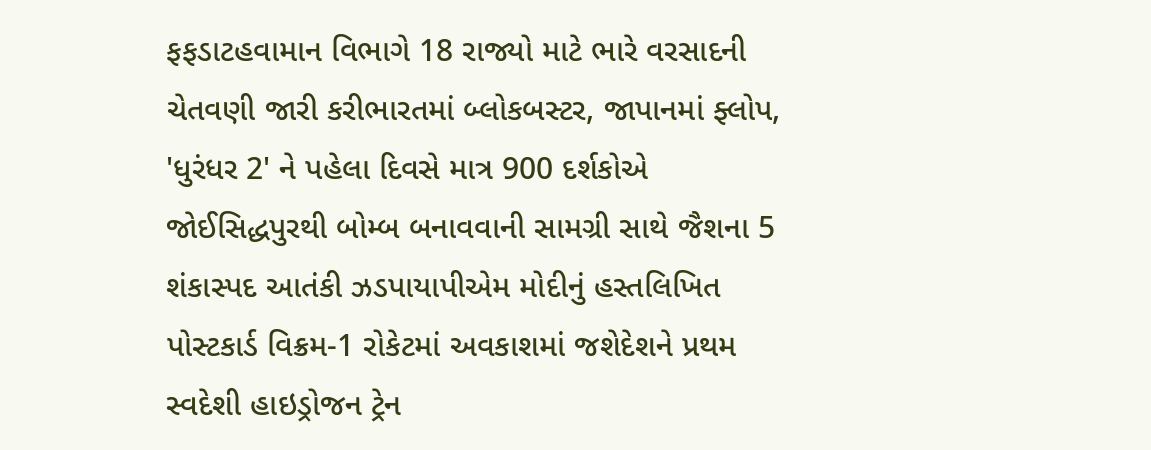ફફડાટહવામાન વિભાગે 18 રાજ્યો માટે ભારે વરસાદની ચેતવણી જારી કરીભારતમાં બ્લોકબસ્ટર, જાપાનમાં ફ્લોપ, 'ધુરંધર 2' ને પહેલા દિવસે માત્ર 900 દર્શકોએ જોઈસિદ્ધપુરથી બોમ્બ બનાવવાની સામગ્રી સાથે જૈશના 5 શંકાસ્પદ આતંકી ઝડપાયાપીએમ મોદીનું હસ્તલિખિત પોસ્ટકાર્ડ વિક્રમ-1 રોકેટમાં અવકાશમાં જશેદેશને પ્રથમ સ્વદેશી હાઇડ્રોજન ટ્રેન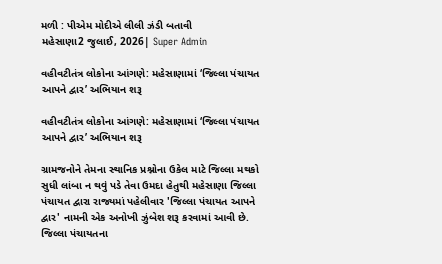મળી : પીએમ મોદીએ લીલી ઝંડી બતાવી
મહેસાણા2 જુલાઈ, 2026| Super Admin

વહીવટીતંત્ર લોકોના આંગણે: મહેસાણામાં ‘જિલ્લા પંચાયત આપને દ્વાર’ અભિયાન શરૂ

વહીવટીતંત્ર લોકોના આંગણે: મહેસાણામાં ‘જિલ્લા પંચાયત આપને દ્વાર’ અભિયાન શરૂ

ગ્રામજનોને તેમના સ્થાનિક પ્રશ્નોના ઉકેલ માટે જિલ્લા મથકો સુધી લાંબા ન થવું પડે તેવા ઉમદા હેતુથી મહેસાણા જિલ્લા પંચાયત દ્વારા રાજ્યમાં પહેલીવાર 'જિલ્લા પંચાયત આપને દ્વાર' નામની એક અનોખી ઝુંબેશ શરૂ કરવામાં આવી છે. જિલ્લા પંચાયતના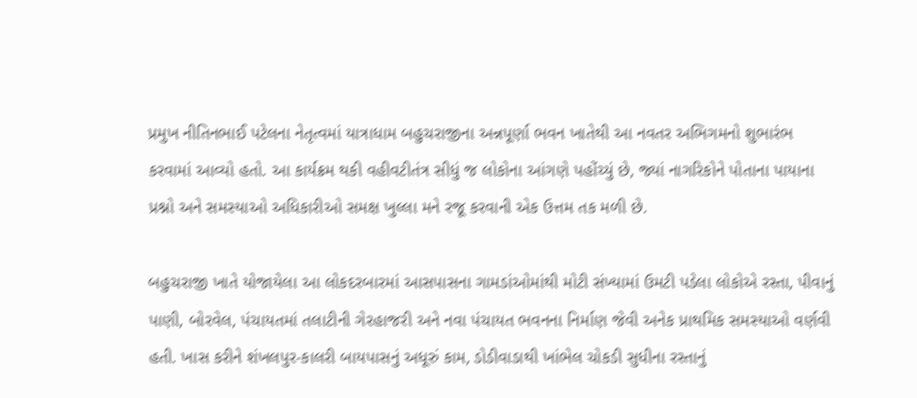પ્રમુખ નીતિનભાઈ પટેલના નેતૃત્વમાં યાત્રાધામ બહુચરાજીના અન્નપૂર્ણા ભવન ખાતેથી આ નવતર અભિગમનો શુભારંભ કરવામાં આવ્યો હતો. આ કાર્યક્રમ થકી વહીવટીતંત્ર સીધું જ લોકોના આંગણે પહોંચ્યું છે, જ્યાં નાગરિકોને પોતાના પાયાના પ્રશ્નો અને સમસ્યાઓ અધિકારીઓ સમક્ષ ખુલ્લા મને રજૂ કરવાની એક ઉત્તમ તક મળી છે.

બહુચરાજી ખાતે યોજાયેલા આ લોકદરબારમાં આસપાસના ગામડાંઓમાંથી મોટી સંખ્યામાં ઉમટી પડેલા લોકોએ રસ્તા, પીવાનું પાણી, બોરવેલ, પંચાયતમાં તલાટીની ગેરહાજરી અને નવા પંચાયત ભવનના નિર્માણ જેવી અનેક પ્રાથમિક સમસ્યાઓ વર્ણવી હતી. ખાસ કરીને શંખલપુર-કાલરી બાયપાસનું અધૂરું કામ, ડોડીવાડાથી ખાંભેલ ચોકડી સુધીના રસ્તાનું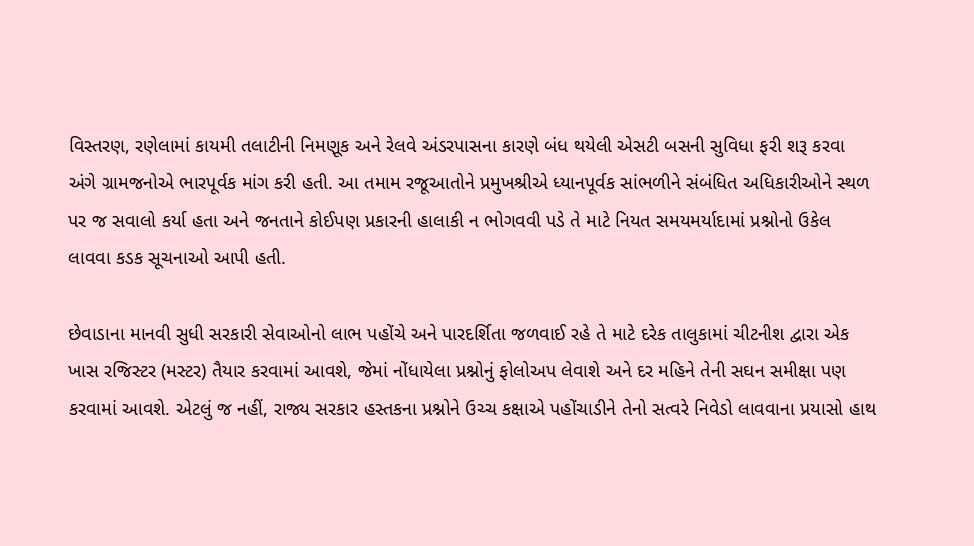વિસ્તરણ, રણેલામાં કાયમી તલાટીની નિમણૂક અને રેલવે અંડરપાસના કારણે બંધ થયેલી એસટી બસની સુવિધા ફરી શરૂ કરવા અંગે ગ્રામજનોએ ભારપૂર્વક માંગ કરી હતી. આ તમામ રજૂઆતોને પ્રમુખશ્રીએ ધ્યાનપૂર્વક સાંભળીને સંબંધિત અધિકારીઓને સ્થળ પર જ સવાલો કર્યા હતા અને જનતાને કોઈપણ પ્રકારની હાલાકી ન ભોગવવી પડે તે માટે નિયત સમયમર્યાદામાં પ્રશ્નોનો ઉકેલ લાવવા કડક સૂચનાઓ આપી હતી.

છેવાડાના માનવી સુધી સરકારી સેવાઓનો લાભ પહોંચે અને પારદર્શિતા જળવાઈ રહે તે માટે દરેક તાલુકામાં ચીટનીશ દ્વારા એક ખાસ રજિસ્ટર (મસ્ટર) તૈયાર કરવામાં આવશે, જેમાં નોંધાયેલા પ્રશ્નોનું ફોલોઅપ લેવાશે અને દર મહિને તેની સઘન સમીક્ષા પણ કરવામાં આવશે. એટલું જ નહીં, રાજ્ય સરકાર હસ્તકના પ્રશ્નોને ઉચ્ચ કક્ષાએ પહોંચાડીને તેનો સત્વરે નિવેડો લાવવાના પ્રયાસો હાથ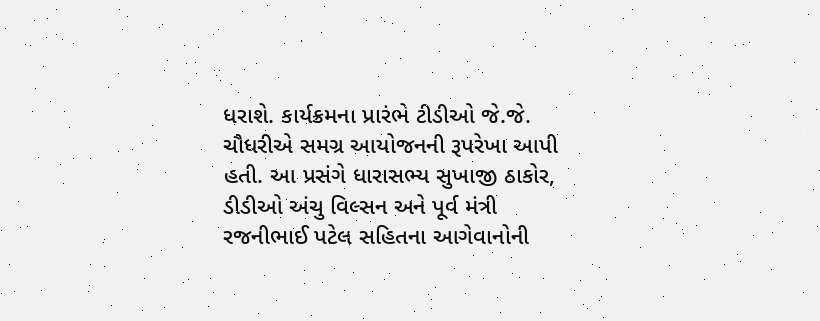ધરાશે. કાર્યક્રમના પ્રારંભે ટીડીઓ જે.જે. ચૌધરીએ સમગ્ર આયોજનની રૂપરેખા આપી હતી. આ પ્રસંગે ધારાસભ્ય સુખાજી ઠાકોર, ડીડીઓ અંચુ વિલ્સન અને પૂર્વ મંત્રી રજનીભાઈ પટેલ સહિતના આગેવાનોની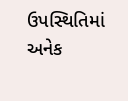ઉપસ્થિતિમાં અનેક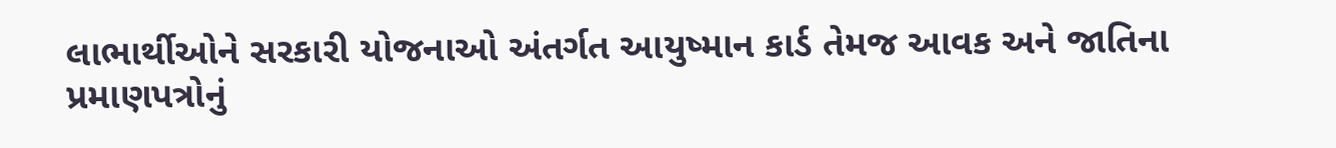લાભાર્થીઓને સરકારી યોજનાઓ અંતર્ગત આયુષ્માન કાર્ડ તેમજ આવક અને જાતિના પ્રમાણપત્રોનું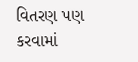વિતરણ પણ કરવામાં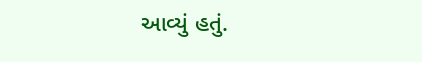આવ્યું હતું.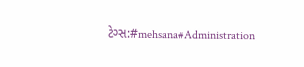ટેગ્સ:#mehsana#Administration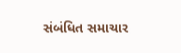સંબંધિત સમાચાર